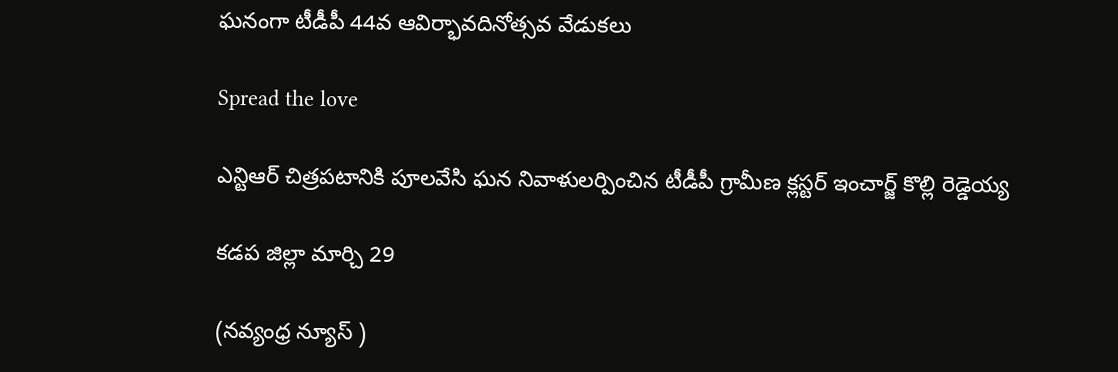ఘనంగా టీడీపీ 44వ ఆవిర్భావదినోత్సవ వేడుకలు

Spread the love

ఎన్టిఆర్ చిత్రపటానికి పూలవేసి ఘన నివాళులర్పించిన టీడీపీ గ్రామీణ క్లస్టర్ ఇంచార్జ్ కొల్లి రెడ్డెయ్య

కడప జిల్లా మార్చి 29

(నవ్యంధ్ర న్యూస్ )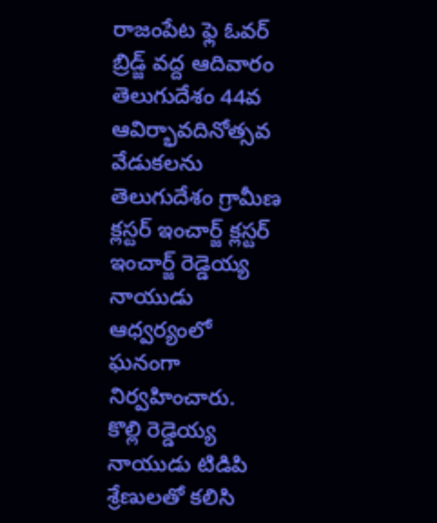రాజంపేట ఫ్లె ఓవర్ బ్రిడ్జ్ వద్ద ఆదివారం తెలుగుదేశం 44వ ఆవిర్భావదినోత్సవ వేడుకలను తెలుగుదేశం గ్రామీణ క్లస్టర్ ఇంచార్జ్ క్లస్టర్ ఇంచార్జ్ రెడ్డెయ్య నాయుడు ఆధ్వర్యంలో ఘనంగా నిర్వహించారు.
కొల్లి రెడ్డెయ్య నాయుడు టిడిపి శ్రేణులతో కలిసి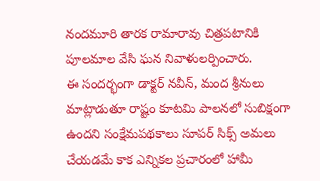నందమూరి తారక రామారావు చిత్రపటానికి పూలమాల వేసి ఘన నివాళులర్పించారు.
ఈ సందర్భంగా డాక్టర్ నవీన్, మంద శ్రీనులు మాట్లాడుతూ రాష్టం కూటమి పాలనలో సుబిక్షంగా ఉందని సంక్షేమపథకాలు సూపర్ సిక్స్ అమలు చేయడమే కాక ఎన్నికల ప్రచారంలో హామీ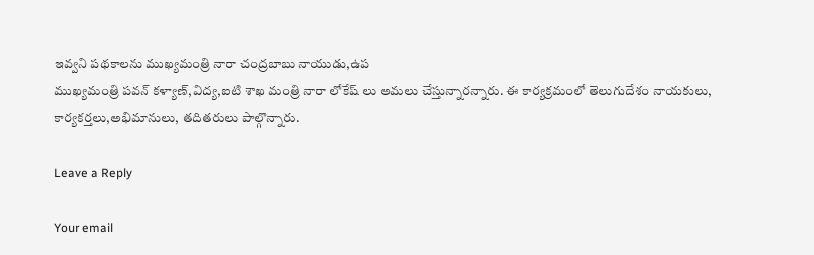ఇవ్వని పథకాలను ముఖ్యమంత్రి నారా చంద్రబాబు నాయుడు,ఉప
ముఖ్యమంత్రి పవన్ కళ్యాణ్,విద్య,ఐటి శాఖ మంత్రి నారా లోకేష్ లు అమలు చేస్తున్నారన్నారు. ఈ కార్యక్రమంలో తెలుగుదేశం నాయకులు, కార్యకర్తలు,అభిమానులు, తదితరులు పాల్గొన్నారు.

Leave a Reply

Your email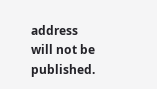address will not be published.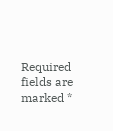Required fields are marked *